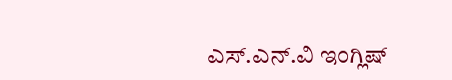ಎಸ್.ಎನ್.ವಿ ಇಂಗ್ಲಿಷ್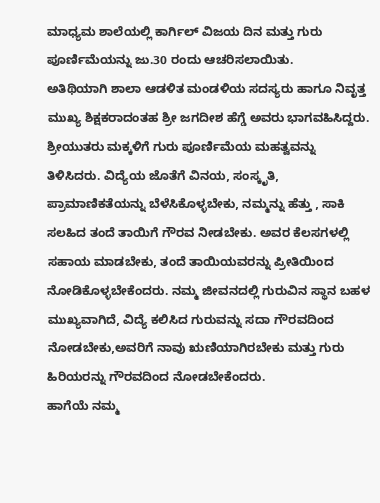ಮಾಧ್ಯಮ ಶಾಲೆಯಲ್ಲಿ ಕಾರ್ಗಿಲ್ ವಿಜಯ ದಿನ ಮತ್ತು ಗುರು ಪೂರ್ಣಿಮೆಯನ್ನು ಜು.30 ರಂದು ಆಚರಿಸಲಾಯಿತು.
ಅತಿಥಿಯಾಗಿ ಶಾಲಾ ಆಡಳಿತ ಮಂಡಳಿಯ ಸದಸ್ಯರು ಹಾಗೂ ನಿವೃತ್ತ ಮುಖ್ಯ ಶಿಕ್ಷಕರಾದಂತಹ ಶ್ರೀ ಜಗದೀಶ ಹೆಗ್ಡೆ ಅವರು ಭಾಗವಹಿಸಿದ್ದರು. ಶ್ರೀಯುತರು ಮಕ್ಕಳಿಗೆ ಗುರು ಪೂರ್ಣಿಮೆಯ ಮಹತ್ವವನ್ನು ತಿಳಿಸಿದರು. ವಿದ್ಯೆಯ ಜೊತೆಗೆ ವಿನಯ, ಸಂಸ್ಕೃತಿ, ಪ್ರಾಮಾಣಿಕತೆಯನ್ನು ಬೆಳೆಸಿಕೊಳ್ಳಬೇಕು, ನಮ್ಮನ್ನು ಹೆತ್ತು , ಸಾಕಿ ಸಲಹಿದ ತಂದೆ ತಾಯಿಗೆ ಗೌರವ ನೀಡಬೇಕು. ಅವರ ಕೆಲಸಗಳಲ್ಲಿ ಸಹಾಯ ಮಾಡಬೇಕು, ತಂದೆ ತಾಯಿಯವರನ್ನು ಪ್ರೀತಿಯಿಂದ ನೋಡಿಕೊಳ್ಳಬೇಕೆಂದರು. ನಮ್ಮ ಜೀವನದಲ್ಲಿ ಗುರುವಿನ ಸ್ಥಾನ ಬಹಳ ಮುಖ್ಯವಾಗಿದೆ, ವಿದ್ಯೆ ಕಲಿಸಿದ ಗುರುವನ್ನು ಸದಾ ಗೌರವದಿಂದ ನೋಡಬೇಕು,ಅವರಿಗೆ ನಾವು ಋಣಿಯಾಗಿರಬೇಕು ಮತ್ತು ಗುರು ಹಿರಿಯರನ್ನು ಗೌರವದಿಂದ ನೋಡಬೇಕೆಂದರು.
ಹಾಗೆಯೆ ನಮ್ಮ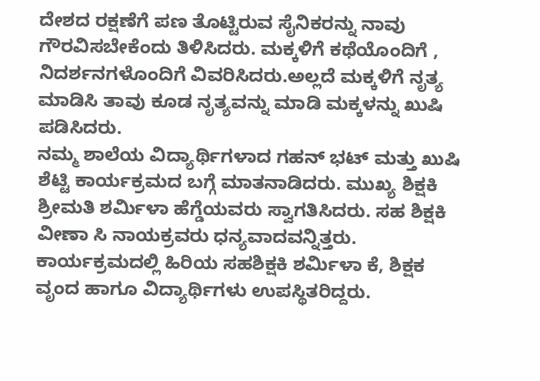ದೇಶದ ರಕ್ಷಣೆಗೆ ಪಣ ತೊಟ್ಟಿರುವ ಸೈನಿಕರನ್ನು ನಾವು ಗೌರವಿಸಬೇಕೆಂದು ತಿಳಿಸಿದರು. ಮಕ್ಕಳಿಗೆ ಕಥೆಯೊಂದಿಗೆ , ನಿದರ್ಶನಗಳೊಂದಿಗೆ ವಿವರಿಸಿದರು.ಅಲ್ಲದೆ ಮಕ್ಕಳಿಗೆ ನೃತ್ಯ ಮಾಡಿಸಿ ತಾವು ಕೂಡ ನೃತ್ಯವನ್ನು ಮಾಡಿ ಮಕ್ಕಳನ್ನು ಖುಷಿ ಪಡಿಸಿದರು.
ನಮ್ಮ ಶಾಲೆಯ ವಿದ್ಯಾರ್ಥಿಗಳಾದ ಗಹನ್ ಭಟ್ ಮತ್ತು ಖುಷಿ ಶೆಟ್ಟಿ ಕಾರ್ಯಕ್ರಮದ ಬಗ್ಗೆ ಮಾತನಾಡಿದರು. ಮುಖ್ಯ ಶಿಕ್ಷಕಿ ಶ್ರೀಮತಿ ಶರ್ಮಿಳಾ ಹೆಗ್ಡೆಯವರು ಸ್ವಾಗತಿಸಿದರು. ಸಹ ಶಿಕ್ಷಕಿ ವೀಣಾ ಸಿ ನಾಯಕ್ರವರು ಧನ್ಯವಾದವನ್ನಿತ್ತರು. ಕಾರ್ಯಕ್ರಮದಲ್ಲಿ ಹಿರಿಯ ಸಹಶಿಕ್ಷಕಿ ಶರ್ಮಿಳಾ ಕೆ, ಶಿಕ್ಷಕ ವೃಂದ ಹಾಗೂ ವಿದ್ಯಾರ್ಥಿಗಳು ಉಪಸ್ಥಿತರಿದ್ದರು.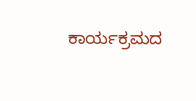ಕಾರ್ಯಕ್ರಮದ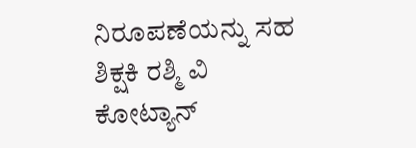ನಿರೂಪಣೆಯನ್ನು ಸಹ ಶಿಕ್ಷಕಿ ರಶ್ಮಿ ವಿ ಕೋಟ್ಯಾನ್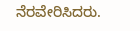ನೆರವೇರಿಸಿದರು.